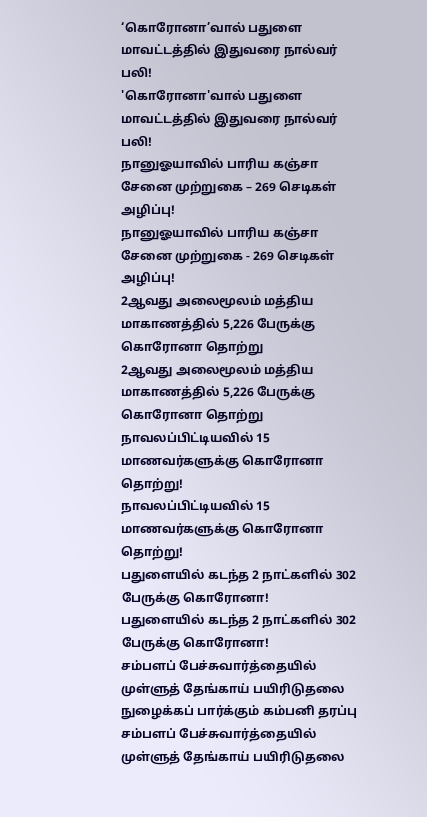‘கொரோனா’வால் பதுளை மாவட்டத்தில் இதுவரை நால்வர் பலி!
'கொரோனா'வால் பதுளை மாவட்டத்தில் இதுவரை நால்வர் பலி!
நானுஓயாவில் பாரிய கஞ்சா சேனை முற்றுகை – 269 செடிகள் அழிப்பு!
நானுஓயாவில் பாரிய கஞ்சா சேனை முற்றுகை - 269 செடிகள் அழிப்பு!
2ஆவது அலைமூலம் மத்திய மாகாணத்தில் 5,226 பேருக்கு கொரோனா தொற்று
2ஆவது அலைமூலம் மத்திய மாகாணத்தில் 5,226 பேருக்கு கொரோனா தொற்று
நாவலப்பிட்டியவில் 15 மாணவர்களுக்கு கொரோனா தொற்று!
நாவலப்பிட்டியவில் 15 மாணவர்களுக்கு கொரோனா தொற்று!
பதுளையில் கடந்த 2 நாட்களில் 302 பேருக்கு கொரோனா!
பதுளையில் கடந்த 2 நாட்களில் 302 பேருக்கு கொரோனா!
சம்பளப் பேச்சுவார்த்தையில் முள்ளுத் தேங்காய் பயிரிடுதலை நுழைக்கப் பார்க்கும் கம்பனி தரப்பு
சம்பளப் பேச்சுவார்த்தையில் முள்ளுத் தேங்காய் பயிரிடுதலை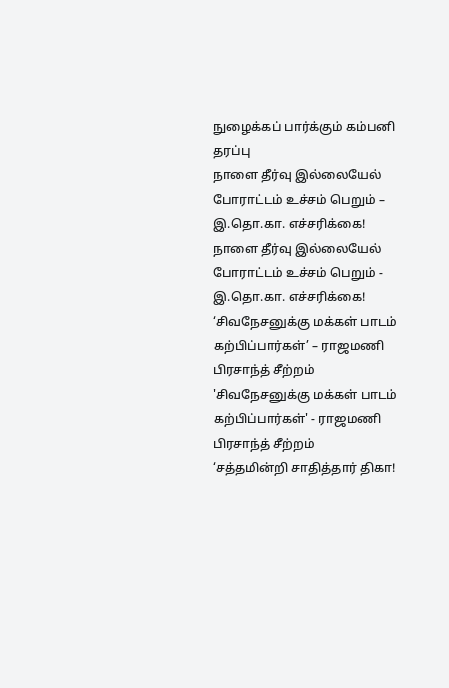நுழைக்கப் பார்க்கும் கம்பனி தரப்பு
நாளை தீர்வு இல்லையேல் போராட்டம் உச்சம் பெறும் – இ.தொ.கா. எச்சரிக்கை!
நாளை தீர்வு இல்லையேல் போராட்டம் உச்சம் பெறும் - இ.தொ.கா. எச்சரிக்கை!
‘சிவநேசனுக்கு மக்கள் பாடம் கற்பிப்பார்கள்’ – ராஜமணி பிரசாந்த் சீற்றம்
'சிவநேசனுக்கு மக்கள் பாடம் கற்பிப்பார்கள்' - ராஜமணி பிரசாந்த் சீற்றம்
‘சத்தமின்றி சாதித்தார் திகா!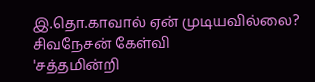இ.தொ.காவால் ஏன் முடியவில்லை? சிவநேசன் கேள்வி
'சத்தமின்றி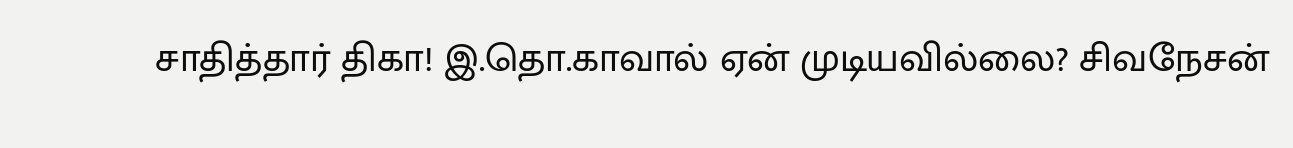சாதித்தார் திகா! இ.தொ.காவால் ஏன் முடியவில்லை? சிவநேசன்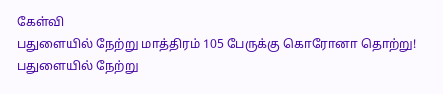கேள்வி
பதுளையில் நேற்று மாத்திரம் 105 பேருக்கு கொரோனா தொற்று!
பதுளையில் நேற்று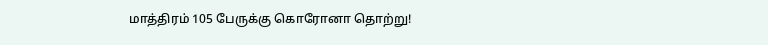மாத்திரம் 105 பேருக்கு கொரோனா தொற்று!